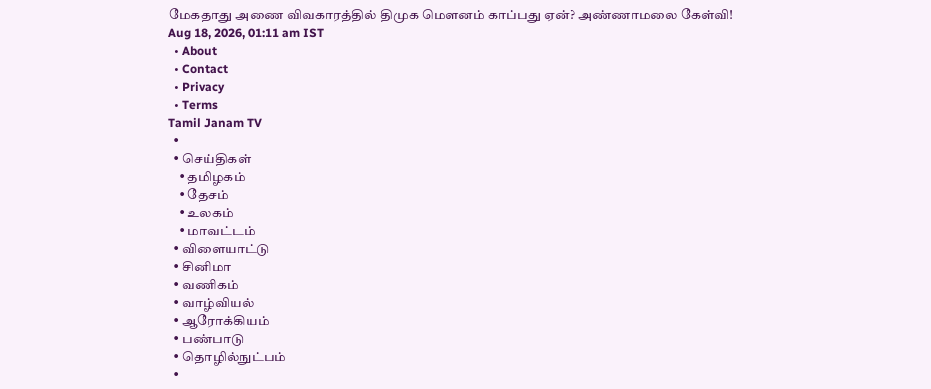மேகதாது அணை விவகாரத்தில் திமுக மௌனம் காப்பது ஏன்? அண்ணாமலை கேள்வி!
Aug 18, 2026, 01:11 am IST
  • About
  • Contact
  • Privacy
  • Terms
Tamil Janam TV
  •
  • செய்திகள்
    • தமிழகம்
    • தேசம்
    • உலகம்
    • மாவட்டம்
  • விளையாட்டு
  • சினிமா
  • வணிகம்
  • வாழ்வியல்
  • ஆரோக்கியம்
  • பண்பாடு
  • தொழில்நுட்பம்
  •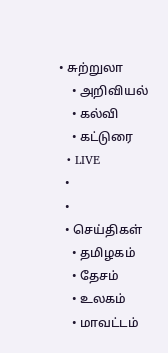• சுற்றுலா
    • அறிவியல்
    • கல்வி
    • கட்டுரை
  • LIVE
  •
  •
  • செய்திகள்
    • தமிழகம்
    • தேசம்
    • உலகம்
    • மாவட்டம்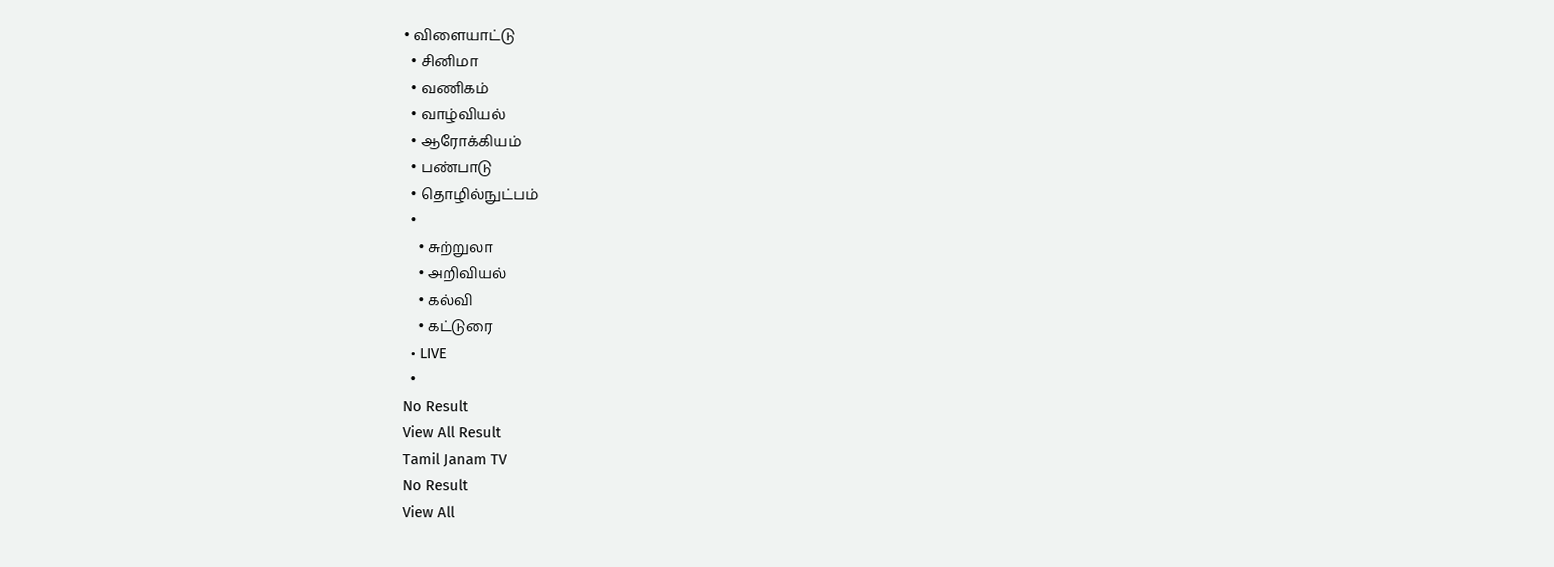• விளையாட்டு
  • சினிமா
  • வணிகம்
  • வாழ்வியல்
  • ஆரோக்கியம்
  • பண்பாடு
  • தொழில்நுட்பம்
  •
    • சுற்றுலா
    • அறிவியல்
    • கல்வி
    • கட்டுரை
  • LIVE
  •
No Result
View All Result
Tamil Janam TV
No Result
View All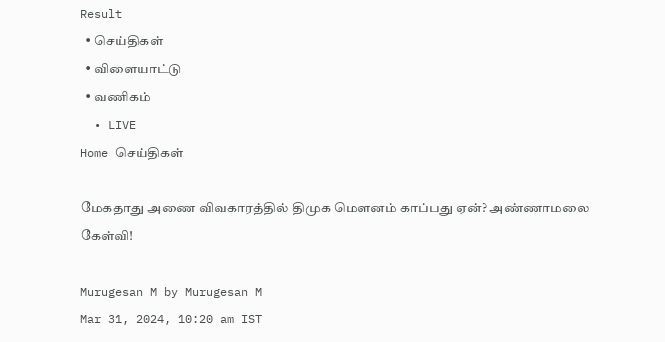Result
  • செய்திகள்
  • விளையாட்டு
  • வணிகம்
  • LIVE
Home செய்திகள்

மேகதாது அணை விவகாரத்தில் திமுக மௌனம் காப்பது ஏன்? அண்ணாமலை கேள்வி!

Murugesan M by Murugesan M
Mar 31, 2024, 10:20 am IST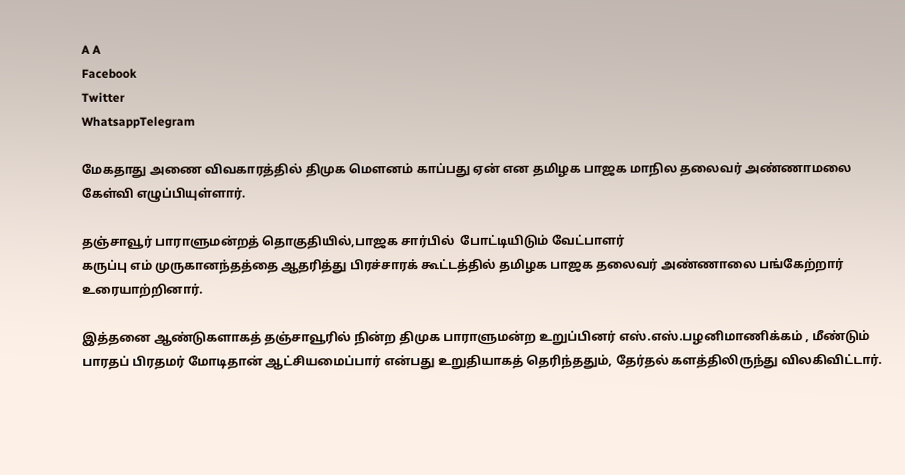A A
Facebook
Twitter
WhatsappTelegram

மேகதாது அணை விவகாரத்தில் திமுக மௌனம் காப்பது ஏன் என தமிழக பாஜக மாநில தலைவர் அண்ணாமலை கேள்வி எழுப்பியுள்ளார்.

தஞ்சாவூர் பாராளுமன்றத் தொகுதியில்,பாஜக சார்பில்  போட்டியிடும் வேட்பாளர்
கருப்பு எம் முருகானந்தத்தை ஆதரித்து பிரச்சாரக் கூட்டத்தில் தமிழக பாஜக தலைவர் அண்ணாலை பங்கேற்றார் உரையாற்றினார்.

இத்தனை ஆண்டுகளாகத் தஞ்சாவூரில் நின்ற திமுக பாராளுமன்ற உறுப்பினர் எஸ்.எஸ்.பழனிமாணிக்கம் , மீண்டும் பாரதப் பிரதமர் மோடிதான் ஆட்சியமைப்பார் என்பது உறுதியாகத் தெரிந்ததும், தேர்தல் களத்திலிருந்து விலகிவிட்டார்.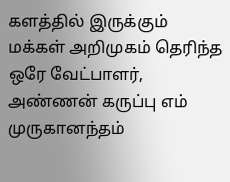களத்தில் இருக்கும் மக்கள் அறிமுகம் தெரிந்த ஒரே வேட்பாளர், அண்ணன் கருப்பு எம் முருகானந்தம்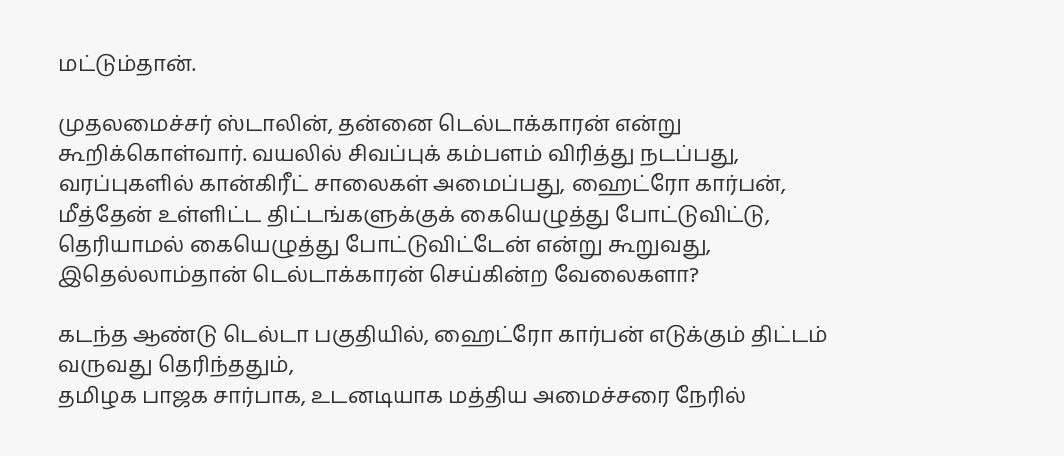மட்டும்தான்.

முதலமைச்சர் ஸ்டாலின், தன்னை டெல்டாக்காரன் என்று கூறிக்கொள்வார். வயலில் சிவப்புக் கம்பளம் விரித்து நடப்பது, வரப்புகளில் கான்கிரீட் சாலைகள் அமைப்பது, ஹைட்ரோ கார்பன், மீத்தேன் உள்ளிட்ட திட்டங்களுக்குக் கையெழுத்து போட்டுவிட்டு, தெரியாமல் கையெழுத்து போட்டுவிட்டேன் என்று கூறுவது, இதெல்லாம்தான் டெல்டாக்காரன் செய்கின்ற வேலைகளா?

கடந்த ஆண்டு டெல்டா பகுதியில், ஹைட்ரோ கார்பன் எடுக்கும் திட்டம் வருவது தெரிந்ததும்,
தமிழக பாஜக சார்பாக, உடனடியாக மத்திய அமைச்சரை நேரில்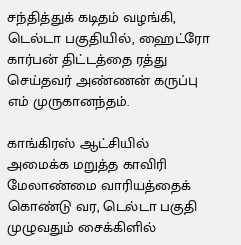சந்தித்துக் கடிதம் வழங்கி, டெல்டா பகுதியில், ஹைட்ரோ கார்பன் திட்டத்தை ரத்து செய்தவர் அண்ணன் கருப்பு எம் முருகானந்தம்.

காங்கிரஸ் ஆட்சியில் அமைக்க மறுத்த காவிரி மேலாண்மை வாரியத்தைக் கொண்டு வர, டெல்டா பகுதி முழுவதும் சைக்கிளில்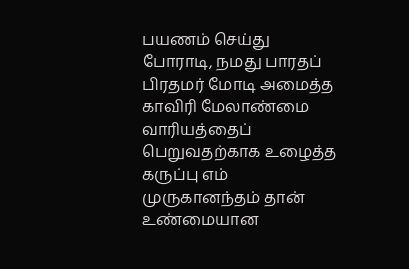பயணம் செய்து போராடி, நமது பாரதப் பிரதமர் மோடி அமைத்த காவிரி மேலாண்மை வாரியத்தைப் பெறுவதற்காக உழைத்த கருப்பு எம் முருகானந்தம் தான் உண்மையான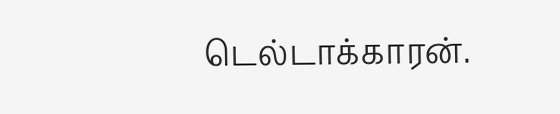டெல்டாக்காரன்.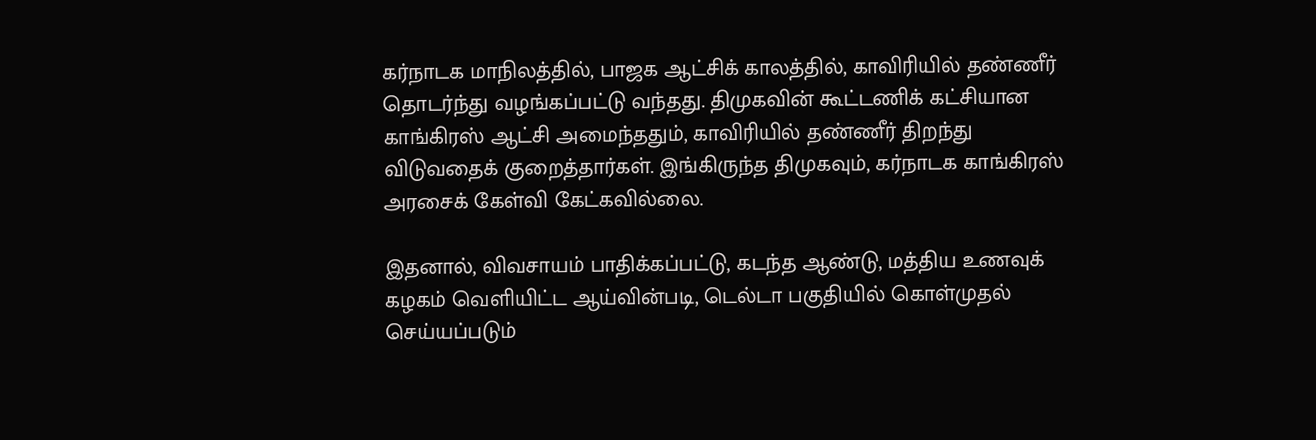கர்நாடக மாநிலத்தில், பாஜக ஆட்சிக் காலத்தில், காவிரியில் தண்ணீர் தொடர்ந்து வழங்கப்பட்டு வந்தது. திமுகவின் கூட்டணிக் கட்சியான காங்கிரஸ் ஆட்சி அமைந்ததும், காவிரியில் தண்ணீர் திறந்து விடுவதைக் குறைத்தார்கள். இங்கிருந்த திமுகவும், கர்நாடக காங்கிரஸ் அரசைக் கேள்வி கேட்கவில்லை.

இதனால், விவசாயம் பாதிக்கப்பட்டு, கடந்த ஆண்டு, மத்திய உணவுக் கழகம் வெளியிட்ட ஆய்வின்படி, டெல்டா பகுதியில் கொள்முதல் செய்யப்படும்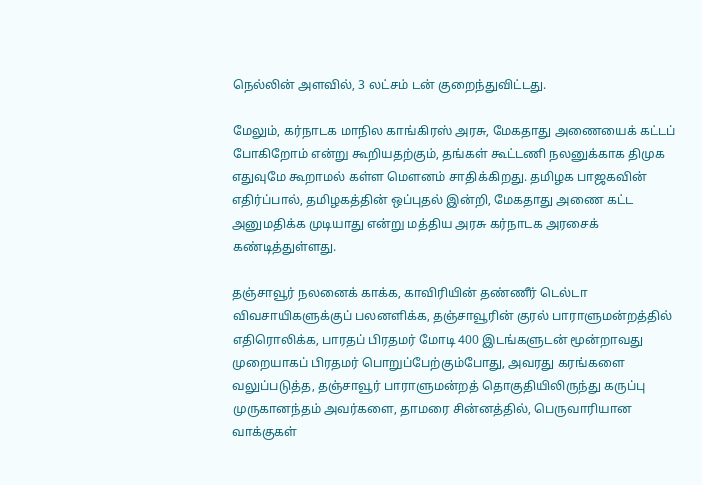நெல்லின் அளவில், 3 லட்சம் டன் குறைந்துவிட்டது.

மேலும், கர்நாடக மாநில காங்கிரஸ் அரசு, மேகதாது அணையைக் கட்டப் போகிறோம் என்று கூறியதற்கும், தங்கள் கூட்டணி நலனுக்காக திமுக எதுவுமே கூறாமல் கள்ள மௌனம் சாதிக்கிறது. தமிழக பாஜகவின் எதிர்ப்பால், தமிழகத்தின் ஒப்புதல் இன்றி, மேகதாது அணை கட்ட அனுமதிக்க முடியாது என்று மத்திய அரசு கர்நாடக அரசைக் கண்டித்துள்ளது.

தஞ்சாவூர் நலனைக் காக்க, காவிரியின் தண்ணீர் டெல்டா விவசாயிகளுக்குப் பலனளிக்க, தஞ்சாவூரின் குரல் பாராளுமன்றத்தில் எதிரொலிக்க, பாரதப் பிரதமர் மோடி 400 இடங்களுடன் மூன்றாவது முறையாகப் பிரதமர் பொறுப்பேற்கும்போது, அவரது கரங்களை வலுப்படுத்த, தஞ்சாவூர் பாராளுமன்றத் தொகுதியிலிருந்து கருப்பு முருகானந்தம் அவர்களை, தாமரை சின்னத்தில், பெருவாரியான வாக்குகள்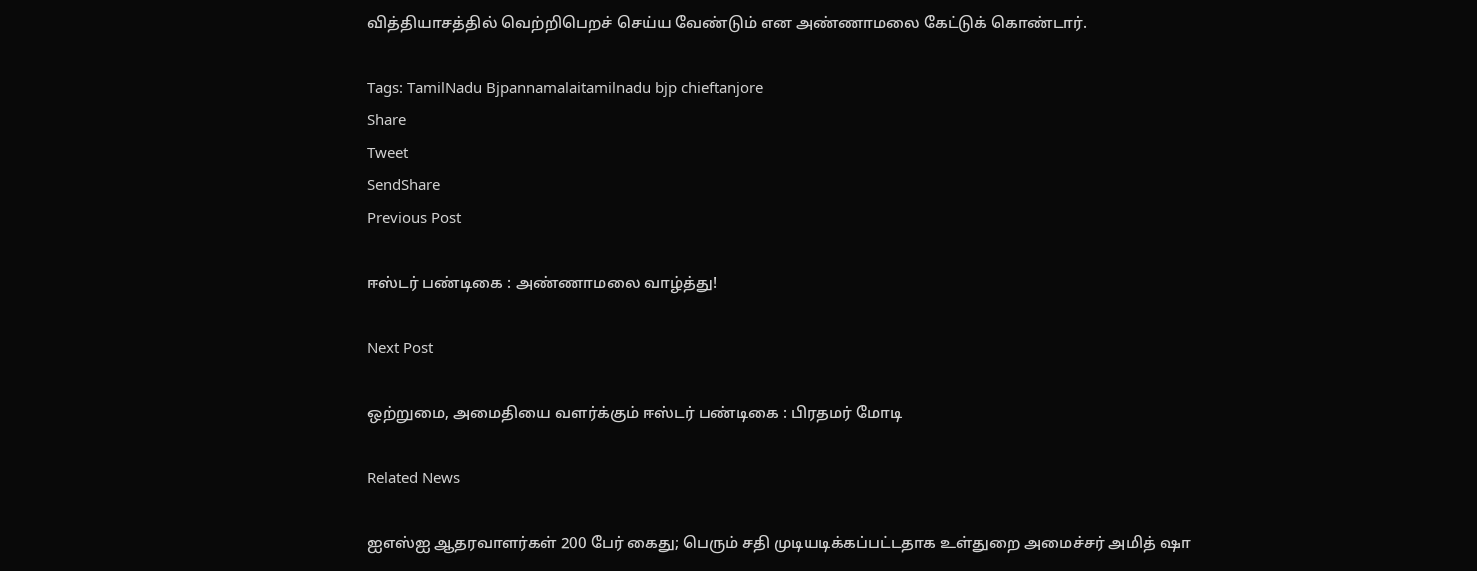வித்தியாசத்தில் வெற்றிபெறச் செய்ய வேண்டும் என அண்ணாமலை கேட்டுக் கொண்டார்.

Tags: TamilNadu Bjpannamalaitamilnadu bjp chieftanjore
Share
Tweet
SendShare
Previous Post

ஈஸ்டர் பண்டிகை : அண்ணாமலை வாழ்த்து!

Next Post

ஒற்றுமை, அமைதியை வளர்க்கும் ஈஸ்டர் பண்டிகை : பிரதமர் மோடி

Related News

ஐஎஸ்ஐ ஆதரவாளர்கள் 200 பேர் கைது; பெரும் சதி முடியடிக்கப்பட்டதாக உள்துறை அமைச்சர் அமித் ஷா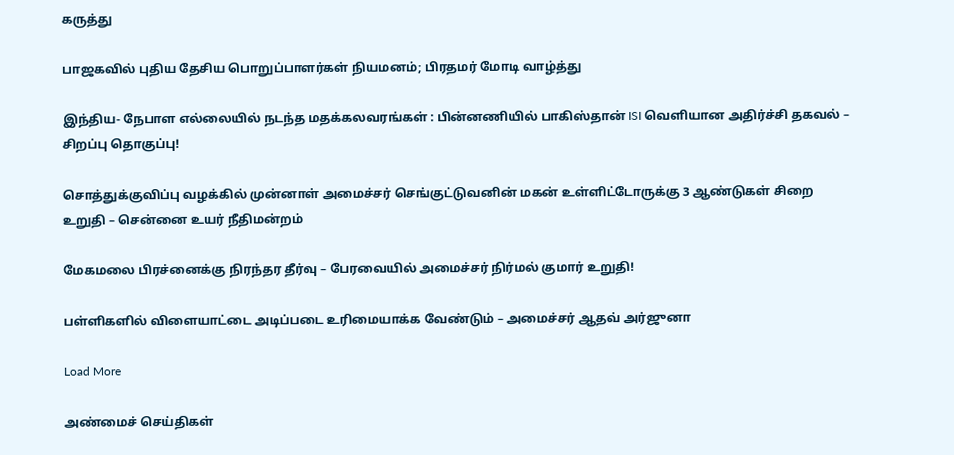கருத்து

பாஜகவில் புதிய தேசிய பொறுப்பாளர்கள் நியமனம்; பிரதமர் மோடி வாழ்த்து

இந்திய- நேபாள எல்லையில் நடந்த மதக்கலவரங்கள் : பின்னணியில் பாகிஸ்தான் ISI வெளியான அதிர்ச்சி தகவல் – சிறப்பு தொகுப்பு!

சொத்துக்குவிப்பு வழக்கில் முன்னாள் அமைச்சர் செங்குட்டுவனின் மகன் உள்ளிட்டோருக்கு 3 ஆண்டுகள் சிறை உறுதி – சென்னை உயர் நீதிமன்றம்

மேகமலை பிரச்னைக்கு நிரந்தர தீர்வு – பேரவையில் அமைச்சர் நிர்மல் குமார் உறுதி!

பள்ளிகளில் விளையாட்டை அடிப்படை உரிமையாக்க வேண்டும் – அமைச்சர் ஆதவ் அர்ஜுனா

Load More

அண்மைச் செய்திகள்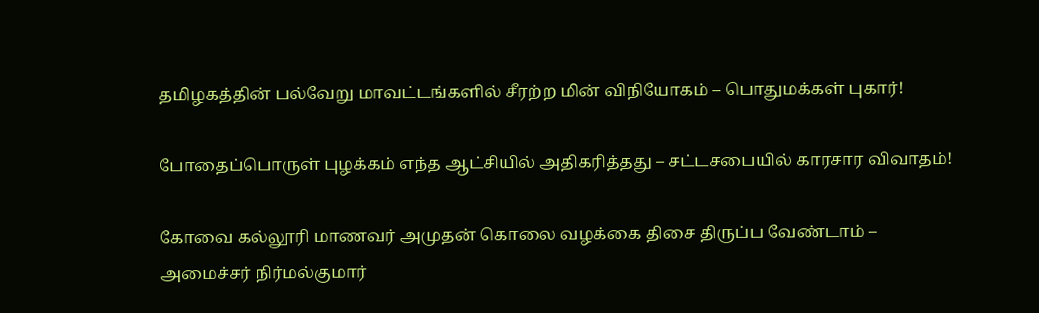தமிழகத்தின் பல்வேறு மாவட்டங்களில் சீரற்ற மின் விநியோகம் – பொதுமக்கள் புகார்!

போதைப்பொருள் புழக்கம் எந்த ஆட்சியில் அதிகரித்தது – சட்டசபையில் காரசார விவாதம்!

கோவை கல்லூரி மாணவர் அமுதன் கொலை வழக்கை திசை திருப்ப வேண்டாம் – அமைச்சர் நிர்மல்குமார்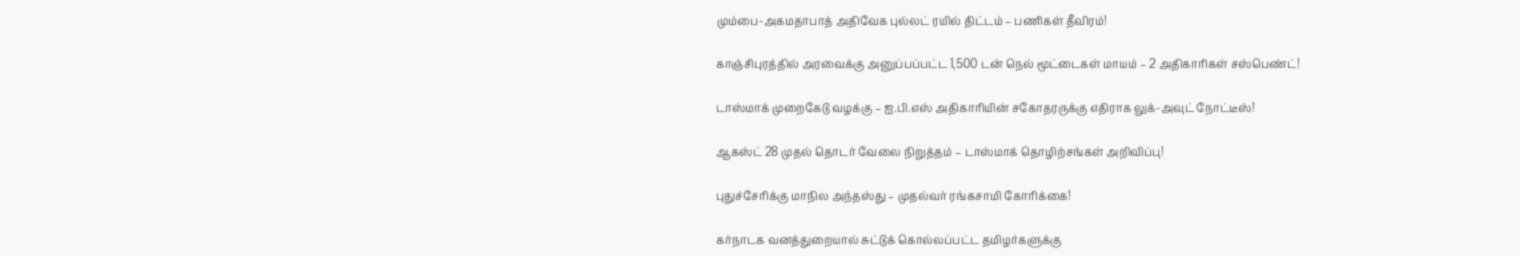மும்பை-அகமதாபாத் அதிவேக புல்லட் ரயில் திட்டம் – பணிகள் தீவிரம்!

காஞ்சிபுரத்தில் அரவைக்கு அனுப்பப்பட்ட 1,500 டன் நெல் மூட்டைகள் மாயம் – 2 அதிகாரிகள் சஸ்பெண்ட்!

டாஸ்மாக் முறைகேடு வழக்கு – ஐ.பி.எஸ் அதிகாரியின் சகோதரருக்கு எதிராக லுக்-அவுட் நோட்டீஸ்!

ஆகஸ்ட் 28 முதல் தொடர் வேலை நிறுத்தம் – டாஸ்மாக் தொழிற்சங்கள் அறிவிப்பு!

புதுச்சேரிக்கு மாநில அந்தஸ்து – முதல்வர் ரங்கசாமி கோரிக்கை!

கர்நாடக வனத்துறையால் சுட்டுக் கொல்லப்பட்ட தமிழர்களுக்கு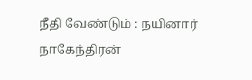நீதி வேண்டும் : நயினார் நாகேந்திரன்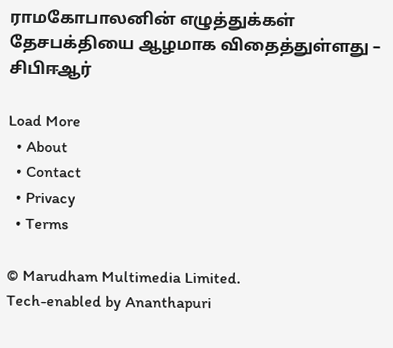ராமகோபாலனின் எழுத்துக்கள் தேசபக்தியை ஆழமாக விதைத்துள்ளது – சிபிஈஆர்

Load More
  • About
  • Contact
  • Privacy
  • Terms

© Marudham Multimedia Limited.
Tech-enabled by Ananthapuri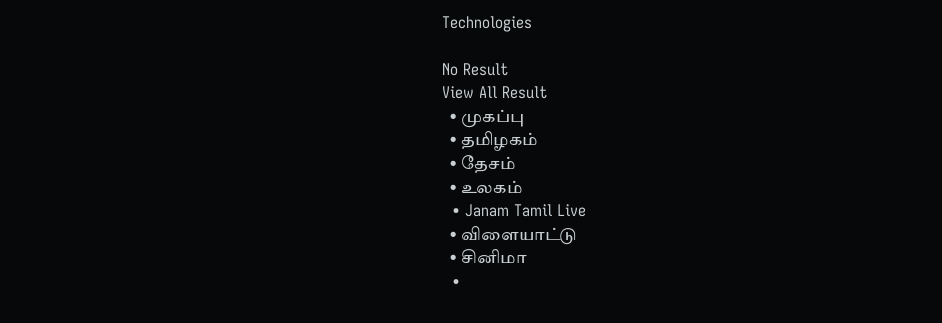Technologies

No Result
View All Result
  • முகப்பு
  • தமிழகம்
  • தேசம்
  • உலகம்
  • Janam Tamil Live
  • விளையாட்டு
  • சினிமா
  •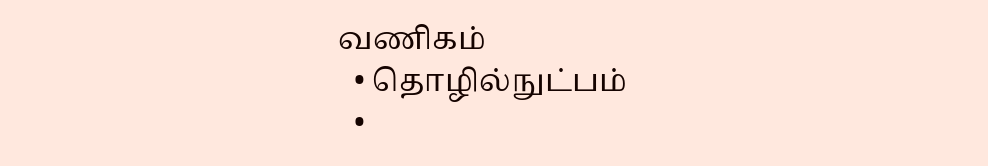வணிகம்
  • தொழில்நுட்பம்
  •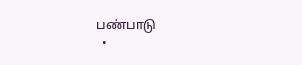பண்பாடு
  •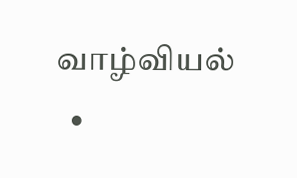வாழ்வியல்
  •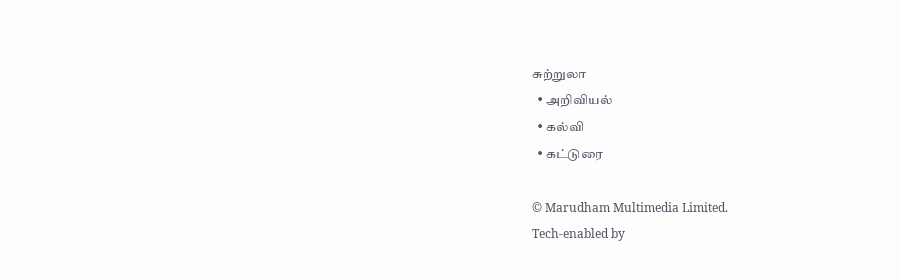சுற்றுலா
  • அறிவியல்
  • கல்வி
  • கட்டுரை

© Marudham Multimedia Limited.
Tech-enabled by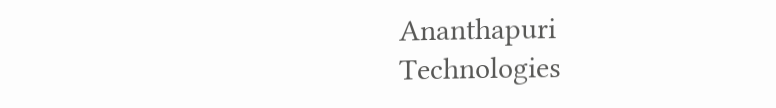Ananthapuri Technologies